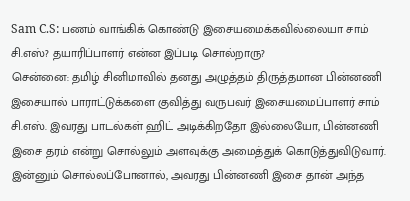Sam C.S: பணம் வாங்கிக் கொண்டு இசையமைக்கவில்லையா சாம் சி.எஸ்? தயாரிப்பாளர் என்ன இப்படி சொல்றாரு?
சென்னை: தமிழ் சினிமாவில் தனது அழுத்தம் திருத்தமான பின்னணி இசையால் பாராட்டுக்களை குவித்து வருபவர் இசையமைப்பாளர் சாம் சி.எஸ். இவரது பாடல்கள் ஹிட் அடிக்கிறதோ இல்லையோ, பின்னணி இசை தரம் என்று சொல்லும் அளவுக்கு அமைத்துக் கொடுத்துவிடுவார். இன்னும் சொல்லப்போனால், அவரது பின்னணி இசை தான் அந்த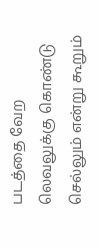படத்தை வேற லெவலுக்கு கொண்டு செல்லும் என்று கூறும்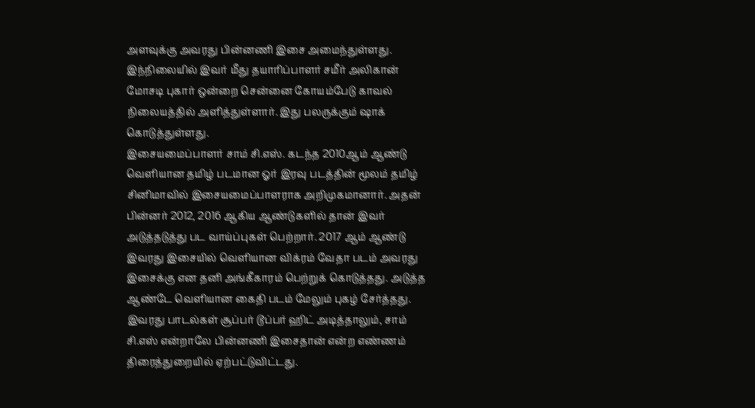அளவுக்கு அவரது பின்னணி இசை அமைந்துள்ளது. இந்நிலையில் இவர் மீது தயாரிப்பாளர் சமீர் அலிகான் மோசடி புகார் ஒன்றை சென்னை கோயம்பேடு காவல் நிலையத்தில் அளித்துள்ளார். இது பலருக்கும் ஷாக் கொடுத்துள்ளது.
இசையமைப்பாளர் சாம் சி.எஸ். கடந்த 2010ஆம் ஆண்டு வெளியான தமிழ் படமான ஓர் இரவு படத்தின் மூலம் தமிழ் சினிமாவில் இசையமைப்பாளராக அறிமுகமானார். அதன் பின்னர் 2012, 2016 ஆகிய ஆண்டுகளில் தான் இவர் அடுத்தடுத்து பட வாய்ப்புகள் பெற்றார். 2017 ஆம் ஆண்டு இவரது இசையில் வெளியான விக்ரம் வேதா படம் அவரது இசைக்கு என தனி அங்கீகாரம் பெற்றுக் கொடுத்தது. அடுத்த ஆண்டே வெளியான கைதி படம் மேலும் புகழ் சேர்த்தது. இவரது பாடல்கள் சூப்பர் டூப்பர் ஹிட் அடித்தாலும், சாம் சி.எஸ் என்றாலே பின்னணி இசைதான் என்ற எண்ணம் திரைத்துறையில் ஏற்பட்டுவிட்டது.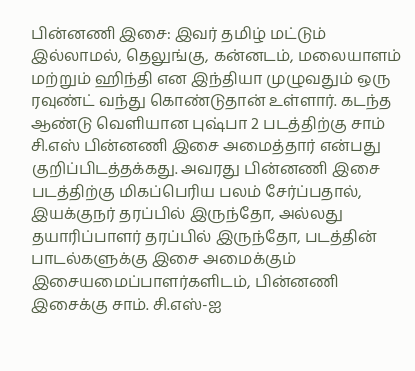பின்னணி இசை: இவர் தமிழ் மட்டும் இல்லாமல், தெலுங்கு, கன்னடம், மலையாளம் மற்றும் ஹிந்தி என இந்தியா முழுவதும் ஒரு ரவுண்ட் வந்து கொண்டுதான் உள்ளார். கடந்த ஆண்டு வெளியான புஷ்பா 2 படத்திற்கு சாம் சி.எஸ் பின்னணி இசை அமைத்தார் என்பது குறிப்பிடத்தக்கது. அவரது பின்னணி இசை படத்திற்கு மிகப்பெரிய பலம் சேர்ப்பதால், இயக்குநர் தரப்பில் இருந்தோ, அல்லது தயாரிப்பாளர் தரப்பில் இருந்தோ, படத்தின் பாடல்களுக்கு இசை அமைக்கும் இசையமைப்பாளர்களிடம், பின்னணி இசைக்கு சாம். சி.எஸ்-ஐ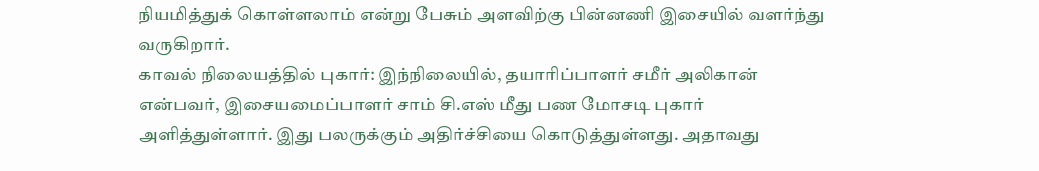நியமித்துக் கொள்ளலாம் என்று பேசும் அளவிற்கு பின்னணி இசையில் வளர்ந்து வருகிறார்.
காவல் நிலையத்தில் புகார்: இந்நிலையில், தயாரிப்பாளர் சமீர் அலிகான் என்பவர், இசையமைப்பாளர் சாம் சி.எஸ் மீது பண மோசடி புகார் அளித்துள்ளார். இது பலருக்கும் அதிர்ச்சியை கொடுத்துள்ளது. அதாவது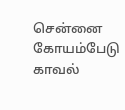சென்னை கோயம்பேடு காவல்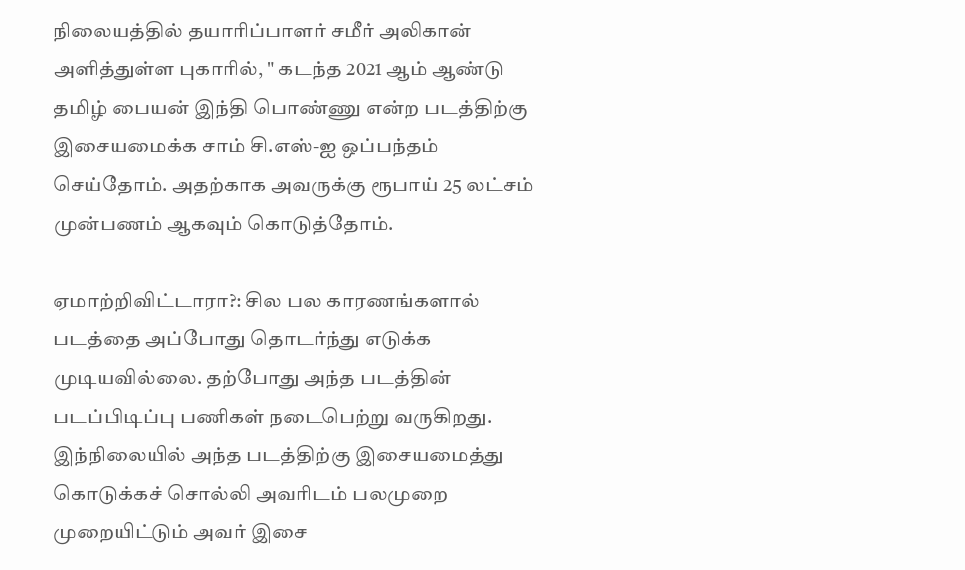நிலையத்தில் தயாரிப்பாளர் சமீர் அலிகான் அளித்துள்ள புகாரில், " கடந்த 2021 ஆம் ஆண்டு தமிழ் பையன் இந்தி பொண்ணு என்ற படத்திற்கு இசையமைக்க சாம் சி.எஸ்-ஐ ஒப்பந்தம் செய்தோம். அதற்காக அவருக்கு ரூபாய் 25 லட்சம் முன்பணம் ஆகவும் கொடுத்தோம்.

ஏமாற்றிவிட்டாரா?: சில பல காரணங்களால் படத்தை அப்போது தொடர்ந்து எடுக்க முடியவில்லை. தற்போது அந்த படத்தின் படப்பிடிப்பு பணிகள் நடைபெற்று வருகிறது. இந்நிலையில் அந்த படத்திற்கு இசையமைத்து கொடுக்கச் சொல்லி அவரிடம் பலமுறை முறையிட்டும் அவர் இசை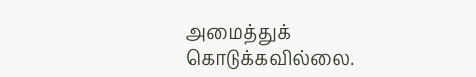அமைத்துக் கொடுக்கவில்லை.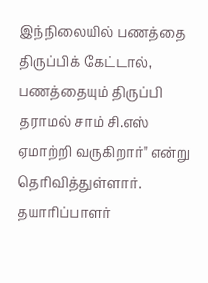இந்நிலையில் பணத்தை திருப்பிக் கேட்டால், பணத்தையும் திருப்பி தராமல் சாம் சி.எஸ் ஏமாற்றி வருகிறார்" என்று தெரிவித்துள்ளார். தயாரிப்பாளர்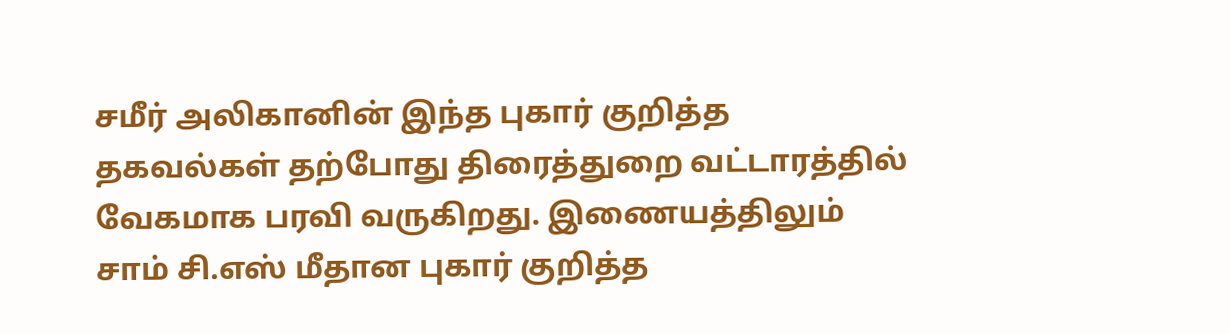சமீர் அலிகானின் இந்த புகார் குறித்த தகவல்கள் தற்போது திரைத்துறை வட்டாரத்தில் வேகமாக பரவி வருகிறது. இணையத்திலும் சாம் சி.எஸ் மீதான புகார் குறித்த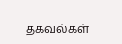தகவல்கள்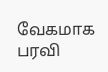வேகமாக பரவி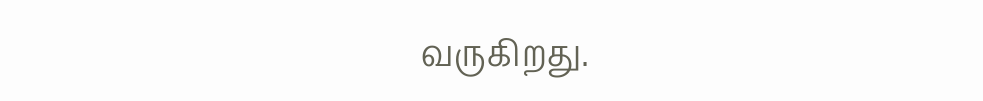வருகிறது.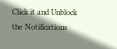Click it and Unblock the Notifications